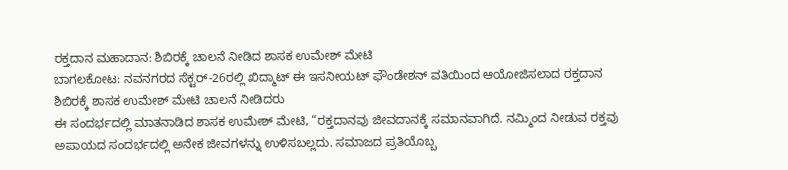ರಕ್ತದಾನ ಮಹಾದಾನ: ಶಿಬಿರಕ್ಕೆ ಚಾಲನೆ ನೀಡಿದ ಶಾಸಕ ಉಮೇಶ್ ಮೇಟಿ
ಬಾಗಲಕೋಟ: ನವನಗರದ ಸೆಕ್ಟರ್-26ರಲ್ಲಿ ಖಿದ್ಮಾಟ್ ಈ ಇಸನೀಯಟ್ ಫೌಂಡೇಶನ್ ವತಿಯಿಂದ ಆಯೋಜಿಸಲಾದ ರಕ್ತದಾನ ಶಿಬಿರಕ್ಕೆ ಶಾಸಕ ಉಮೇಶ್ ಮೇಟಿ ಚಾಲನೆ ನೀಡಿದರು
ಈ ಸಂದರ್ಭದಲ್ಲಿ ಮಾತನಾಡಿದ ಶಾಸಕ ಉಮೇಶ್ ಮೇಟಿ, “ರಕ್ತದಾನವು ಜೀವದಾನಕ್ಕೆ ಸಮಾನವಾಗಿದೆ. ನಮ್ಮಿಂದ ನೀಡುವ ರಕ್ತವು ಅಪಾಯದ ಸಂದರ್ಭದಲ್ಲಿ ಅನೇಕ ಜೀವಗಳನ್ನು ಉಳಿಸಬಲ್ಲದು. ಸಮಾಜದ ಪ್ರತಿಯೊಬ್ಬ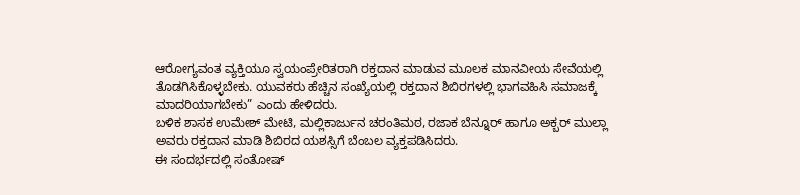ಆರೋಗ್ಯವಂತ ವ್ಯಕ್ತಿಯೂ ಸ್ವಯಂಪ್ರೇರಿತರಾಗಿ ರಕ್ತದಾನ ಮಾಡುವ ಮೂಲಕ ಮಾನವೀಯ ಸೇವೆಯಲ್ಲಿ ತೊಡಗಿಸಿಕೊಳ್ಳಬೇಕು. ಯುವಕರು ಹೆಚ್ಚಿನ ಸಂಖ್ಯೆಯಲ್ಲಿ ರಕ್ತದಾನ ಶಿಬಿರಗಳಲ್ಲಿ ಭಾಗವಹಿಸಿ ಸಮಾಜಕ್ಕೆ ಮಾದರಿಯಾಗಬೇಕು” ಎಂದು ಹೇಳಿದರು.
ಬಳಿಕ ಶಾಸಕ ಉಮೇಶ್ ಮೇಟಿ, ಮಲ್ಲಿಕಾರ್ಜುನ ಚರಂತಿಮಠ, ರಜಾಕ ಬೆನ್ನೂರ್ ಹಾಗೂ ಅಕ್ಬರ್ ಮುಲ್ಲಾ ಅವರು ರಕ್ತದಾನ ಮಾಡಿ ಶಿಬಿರದ ಯಶಸ್ಸಿಗೆ ಬೆಂಬಲ ವ್ಯಕ್ತಪಡಿಸಿದರು.
ಈ ಸಂದರ್ಭದಲ್ಲಿ ಸಂತೋಷ್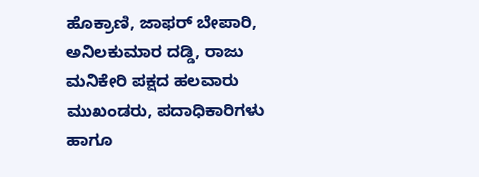ಹೊಕ್ರಾಣಿ, ಜಾಫರ್ ಬೇಪಾರಿ, ಅನಿಲಕುಮಾರ ದಡ್ಡಿ, ರಾಜು ಮನಿಕೇರಿ ಪಕ್ಷದ ಹಲವಾರು ಮುಖಂಡರು, ಪದಾಧಿಕಾರಿಗಳು ಹಾಗೂ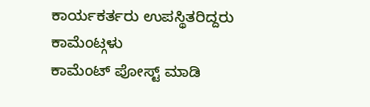ಕಾರ್ಯಕರ್ತರು ಉಪಸ್ಥಿತರಿದ್ದರು
ಕಾಮೆಂಟ್ಗಳು
ಕಾಮೆಂಟ್ ಪೋಸ್ಟ್ ಮಾಡಿ